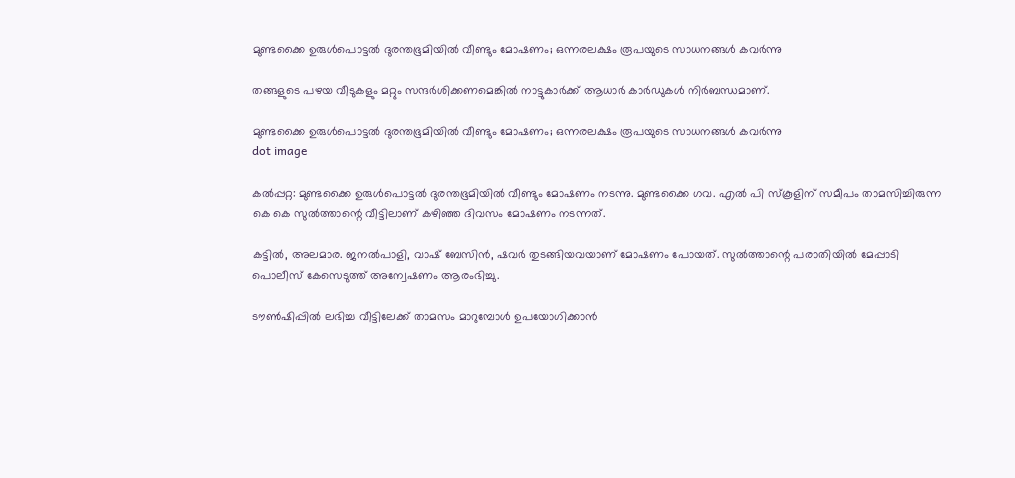മുണ്ടക്കൈ ഉരുള്‍പൊട്ടല്‍ ദുരന്തഭൂമിയില്‍ വീണ്ടും മോഷണം; ഒന്നരലക്ഷം രൂപയുടെ സാധനങ്ങള്‍ കവര്‍ന്നു

തങ്ങളുടെ പഴയ വീടുകളും മറ്റും സന്ദര്‍ശിക്കണമെങ്കില്‍ നാട്ടുകാര്‍ക്ക് ആധാര്‍ കാര്‍ഡുകള്‍ നിര്‍ബന്ധമാണ്.

മുണ്ടക്കൈ ഉരുള്‍പൊട്ടല്‍ ദുരന്തഭൂമിയില്‍ വീണ്ടും മോഷണം; ഒന്നരലക്ഷം രൂപയുടെ സാധനങ്ങള്‍ കവര്‍ന്നു
dot image

കല്‍പ്പറ്റ: മുണ്ടക്കൈ ഉരുള്‍പൊട്ടല്‍ ദുരന്തഭൂമിയില്‍ വീണ്ടും മോഷണം നടന്നു. മുണ്ടക്കൈ ഗവ. എല്‍ പി സ്‌കൂളിന് സമീപം താമസിച്ചിരുന്ന കെ കെ സുല്‍ത്താന്റെ വീട്ടിലാണ് കഴിഞ്ഞ ദിവസം മോഷണം നടന്നത്.

കട്ടില്‍, അലമാര. ജനല്‍പാളി, വാഷ് ബേസിന്‍, ഷവര്‍ തുടങ്ങിയവയാണ് മോഷണം പോയത്. സുല്‍ത്താന്റെ പരാതിയില്‍ മേപ്പാടി പൊലീസ് കേസെടുത്ത് അന്വേഷണം ആരംഭിച്ചു.

ടൗണ്‍ഷിപ്പില്‍ ലഭിച്ച വീട്ടിലേക്ക് താമസം മാറുമ്പോള്‍ ഉപയോഗിക്കാന്‍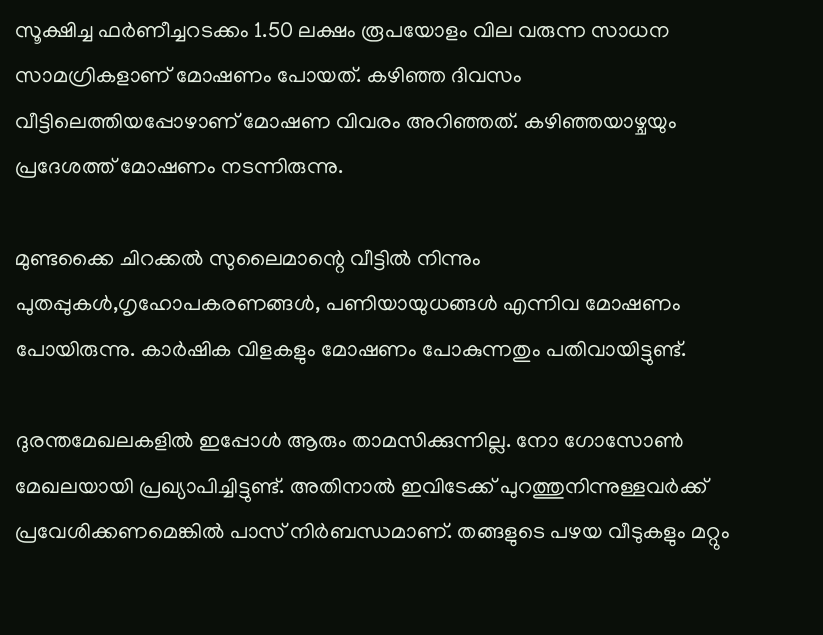സൂക്ഷിച്ച ഫര്‍ണീച്ചറടക്കം 1.50 ലക്ഷം രൂപയോളം വില വരുന്ന സാധന സാമഗ്രികളാണ് മോഷണം പോയത്. കഴിഞ്ഞ ദിവസം വീട്ടിലെത്തിയപ്പോഴാണ് മോഷണ വിവരം അറിഞ്ഞത്. കഴിഞ്ഞയാഴ്ചയും പ്രദേശത്ത് മോഷണം നടന്നിരുന്നു.

മുണ്ടക്കൈ ചിറക്കല്‍ സുലൈമാന്റെ വീട്ടില്‍ നിന്നും പുതപ്പുകള്‍,ഗൃഹോപകരണങ്ങള്‍, പണിയായുധങ്ങള്‍ എന്നിവ മോഷണം പോയിരുന്നു. കാര്‍ഷിക വിളകളും മോഷണം പോകുന്നതും പതിവായിട്ടുണ്ട്.

ദുരന്തമേഖലകളില്‍ ഇപ്പോള്‍ ആരും താമസിക്കുന്നില്ല. നോ ഗോസോണ്‍ മേഖലയായി പ്രഖ്യാപിച്ചിട്ടുണ്ട്. അതിനാല്‍ ഇവിടേക്ക് പുറത്തുനിന്നുള്ളവര്‍ക്ക് പ്രവേശിക്കണമെങ്കില്‍ പാസ് നിര്‍ബന്ധമാണ്. തങ്ങളുടെ പഴയ വീടുകളും മറ്റും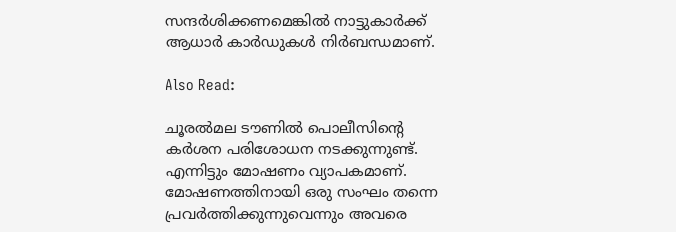സന്ദര്‍ശിക്കണമെങ്കില്‍ നാട്ടുകാര്‍ക്ക് ആധാര്‍ കാര്‍ഡുകള്‍ നിര്‍ബന്ധമാണ്.

Also Read:

ചൂരല്‍മല ടൗണില്‍ പൊലീസിന്റെ കര്‍ശന പരിശോധന നടക്കുന്നുണ്ട്. എന്നിട്ടും മോഷണം വ്യാപകമാണ്. മോഷണത്തിനായി ഒരു സംഘം തന്നെ പ്രവര്‍ത്തിക്കുന്നുവെന്നും അവരെ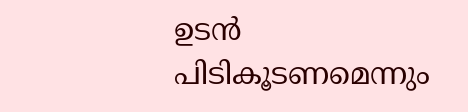ഉടന്‍ പിടികൂടണമെന്നും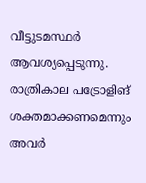വീട്ടുടമസ്ഥര്‍ ആവശ്യപ്പെടുന്നു. രാത്രികാല പട്രോളിങ് ശക്തമാക്കണമെന്നും അവര്‍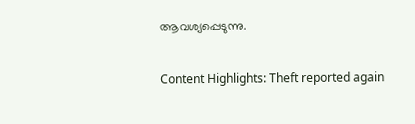ആവശ്യപ്പെടുന്നു.

Content Highlights: Theft reported again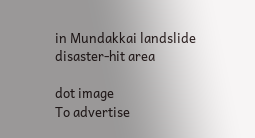in Mundakkai landslide disaster-hit area

dot image
To advertise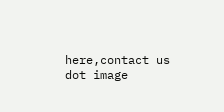here,contact us
dot image